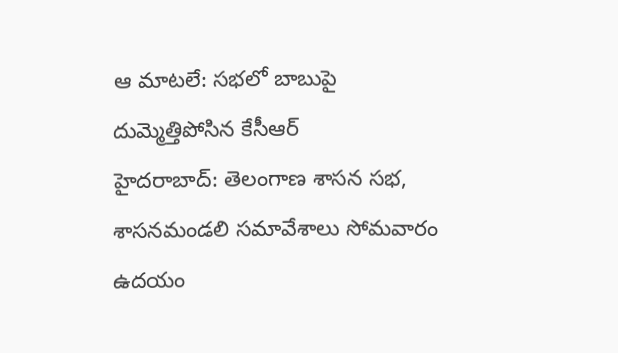ఆ మాటలే: సభలో బాబుపై దుమ్మెత్తిపోసిన కేసీఆర్
హైదరాబాద్: తెలంగాణ శాసన సభ, శాసనమండలి సమావేశాలు సోమవారం ఉదయం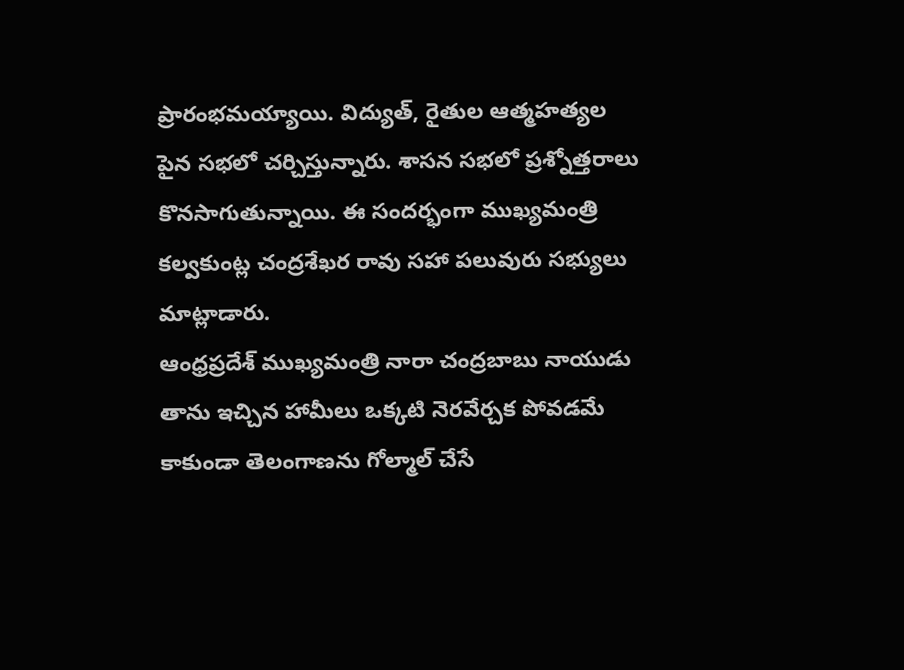ప్రారంభమయ్యాయి. విద్యుత్, రైతుల ఆత్మహత్యల పైన సభలో చర్చిస్తున్నారు. శాసన సభలో ప్రశ్నోత్తరాలు కొనసాగుతున్నాయి. ఈ సందర్భంగా ముఖ్యమంత్రి కల్వకుంట్ల చంద్రశేఖర రావు సహా పలువురు సభ్యులు మాట్లాడారు.
ఆంధ్రప్రదేశ్ ముఖ్యమంత్రి నారా చంద్రబాబు నాయుడు తాను ఇచ్చిన హామీలు ఒక్కటి నెరవేర్చక పోవడమే కాకుండా తెలంగాణను గోల్మాల్ చేసే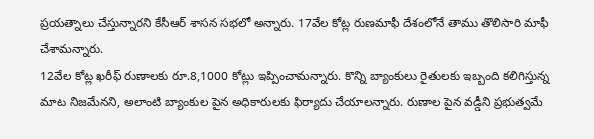ప్రయత్నాలు చేస్తున్నారని కేసీఆర్ శాసన సభలో అన్నారు. 17వేల కోట్ల రుణమాఫీ దేశంలోనే తాము తొలిసారి మాఫీ చేశామన్నారు.
12వేల కోట్ల ఖరీఫ్ రుణాలకు రూ.8,1000 కోట్లు ఇప్పించామన్నారు. కొన్ని బ్యాంకులు రైతులకు ఇబ్బంది కలిగిస్తున్న మాట నిజమేనని, అలాంటి బ్యాంకుల పైన అధికారులకు ఫిర్యాదు చేయాలన్నారు. రుణాల పైన వడ్డీని ప్రభుత్వమే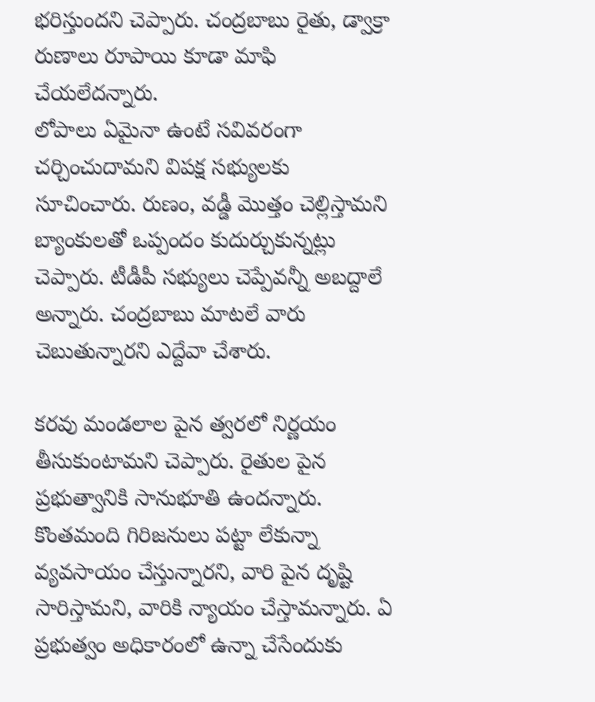భరిస్తుందని చెప్పారు. చంద్రబాబు రైతు, డ్వాక్రా రుణాలు రూపాయి కూడా మాఫి చేయలేదన్నారు.
లోపాలు ఏమైనా ఉంటే సవివరంగా చర్చించుదామని విపక్ష సభ్యులకు సూచించారు. రుణం, వడ్డీ మొత్తం చెల్లిస్తామని బ్యాంకులతో ఒప్పందం కుదుర్చుకున్నట్లు చెప్పారు. టీడీపీ సభ్యులు చెప్పేవన్నీ అబద్దాలే అన్నారు. చంద్రబాబు మాటలే వారు చెబుతున్నారని ఎద్దేవా చేశారు.

కరవు మండలాల పైన త్వరలో నిర్ణయం తీసుకుంటామని చెప్పారు. రైతుల పైన ప్రభుత్వానికి సానుభూతి ఉందన్నారు. కొంతమంది గిరిజనులు పట్టా లేకున్నా వ్యవసాయం చేస్తున్నారని, వారి పైన దృష్టి సారిస్తామని, వారికి న్యాయం చేస్తామన్నారు. ఏ ప్రభుత్వం అధికారంలో ఉన్నా చేసేందుకు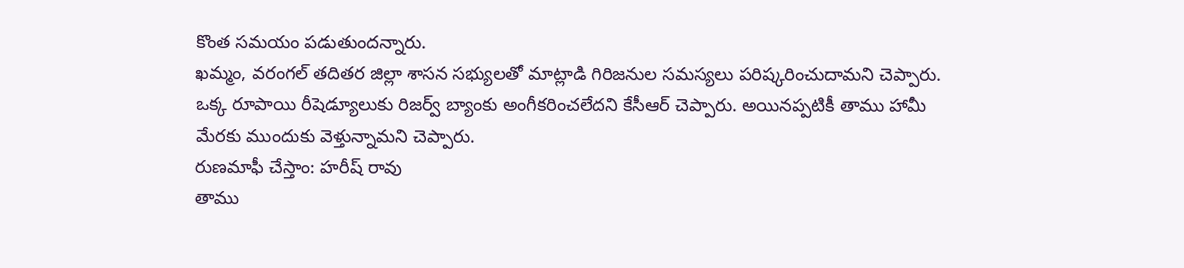కొంత సమయం పడుతుందన్నారు.
ఖమ్మం, వరంగల్ తదితర జిల్లా శాసన సభ్యులతో మాట్లాడి గిరిజనుల సమస్యలు పరిష్కరించుదామని చెప్పారు. ఒక్క రూపాయి రీషెడ్యూలుకు రిజర్వ్ బ్యాంకు అంగీకరించలేదని కేసీఆర్ చెప్పారు. అయినప్పటికీ తాము హామీ మేరకు ముందుకు వెళ్తున్నామని చెప్పారు.
రుణమాఫీ చేస్తాం: హరీష్ రావు
తాము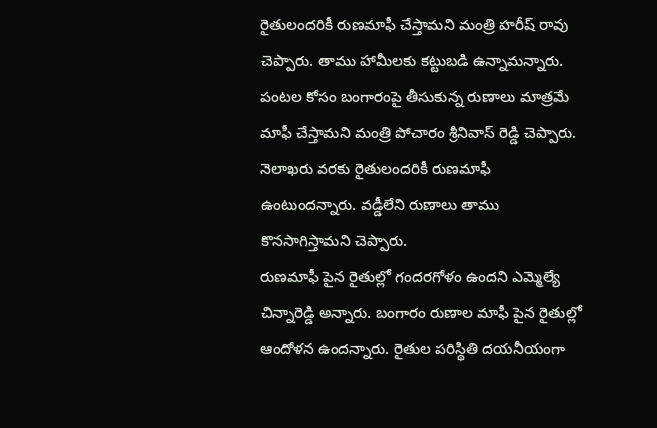రైతులందరికీ రుణమాఫీ చేస్తామని మంత్రి హరీష్ రావు చెప్పారు. తాము హామీలకు కట్టుబడి ఉన్నామన్నారు. పంటల కోసం బంగారంపై తీసుకున్న రుణాలు మాత్రమే మాఫీ చేస్తామని మంత్రి పోచారం శ్రీనివాస్ రెడ్డి చెప్పారు. నెలాఖరు వరకు రైతులందరికీ రుణమాఫీ ఉంటుందన్నారు. వడ్డీలేని రుణాలు తాము కొనసాగిస్తామని చెప్పారు.
రుణమాఫీ పైన రైతుల్లో గందరగోళం ఉందని ఎమ్మెల్యే చిన్నారెడ్డి అన్నారు. బంగారం రుణాల మాఫీ పైన రైతుల్లో ఆందోళన ఉందన్నారు. రైతుల పరిస్థితి దయనీయంగా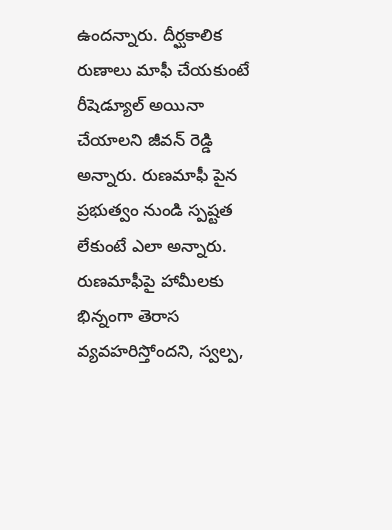ఉందన్నారు. దీర్ఘకాలిక రుణాలు మాఫీ చేయకుంటే రీషెడ్యూల్ అయినా చేయాలని జీవన్ రెడ్డి అన్నారు. రుణమాఫీ పైన ప్రభుత్వం నుండి స్పష్టత లేకుంటే ఎలా అన్నారు. రుణమాఫీపై హామీలకు భిన్నంగా తెరాస వ్యవహరిస్తోందని, స్వల్ప,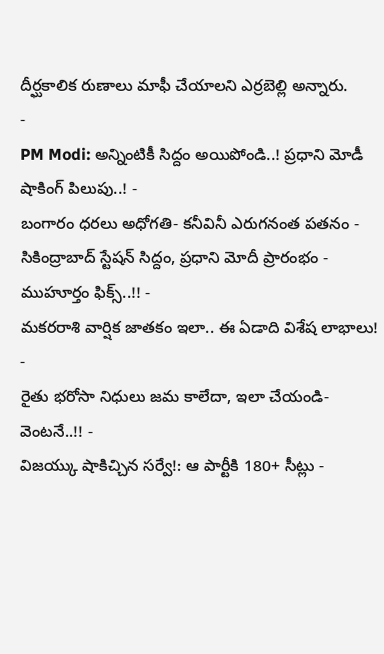దీర్ఘకాలిక రుణాలు మాఫీ చేయాలని ఎర్రబెల్లి అన్నారు.
-
PM Modi: అన్నింటికీ సిద్దం అయిపోండి..! ప్రధాని మోడీ షాకింగ్ పిలుపు..! -
బంగారం ధరలు అధోగతి- కనీవినీ ఎరుగనంత పతనం -
సికింద్రాబాద్ స్టేషన్ సిద్దం, ప్రధాని మోదీ ప్రారంభం - ముహూర్తం ఫిక్స్..!! -
మకరరాశి వార్షిక జాతకం ఇలా.. ఈ ఏడాది విశేష లాభాలు! -
రైతు భరోసా నిధులు జమ కాలేదా, ఇలా చేయండి- వెంటనే..!! -
విజయ్కు షాకిచ్చిన సర్వే!: ఆ పార్టీకి 180+ సీట్లు -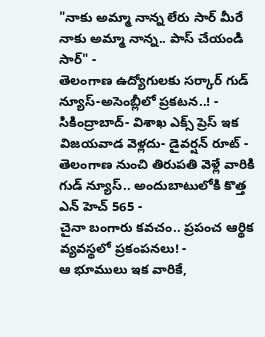"నాకు అమ్మా నాన్న లేరు సార్ మీరే నాకు అమ్మా నాన్న.. పాస్ చేయండి సార్" -
తెలంగాణ ఉద్యోగులకు సర్కార్ గుడ్ న్యూస్-అసెంబ్లీలో ప్రకటన..! -
సికింద్రాబాద్- విశాఖ ఎక్స్ ప్రెస్ ఇక విజయవాడ వెళ్లదు- డైవర్షన్ రూట్ -
తెలంగాణ నుంచి తిరుపతి వెళ్లే వారికి గుడ్ న్యూస్.. అందుబాటులోకి కొత్త ఎన్ హెచ్ 565 -
చైనా బంగారు కవచం.. ప్రపంచ ఆర్థిక వ్యవస్థలో ప్రకంపనలు! -
ఆ భూములు ఇక వారికే,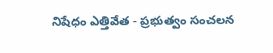నిషేధం ఎత్తివేత - ప్రభుత్వం సంచలన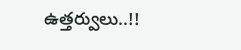ఉత్తర్వులు..!!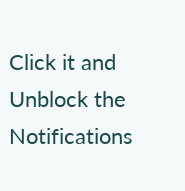Click it and Unblock the Notifications